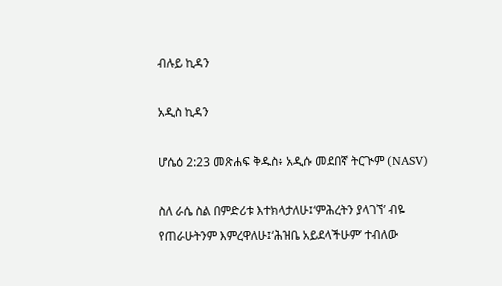ብሉይ ኪዳን

አዲስ ኪዳን

ሆሴዕ 2:23 መጽሐፍ ቅዱስ፥ አዲሱ መደበኛ ትርጒም (NASV)

ስለ ራሴ ስል በምድሪቱ እተክላታለሁ፤‘ምሕረትን ያላገኘ’ ብዬ የጠራሁትንም እምረዋለሁ፤‘ሕዝቤ አይደላችሁም’ ተብለው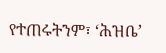የተጠሩትንም፣ ‘ሕዝቤ’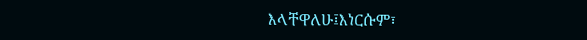እላቸዋለሁ፤እነርሱም፣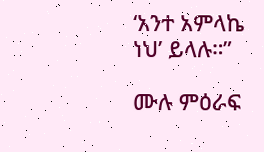‘አንተ አምላኬ ነህ’ ይላሉ።”

ሙሉ ምዕራፍ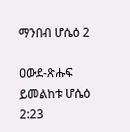ማንበብ ሆሴዕ 2

ዐውደ-ጽሑፍ ይመልከቱ ሆሴዕ 2:23